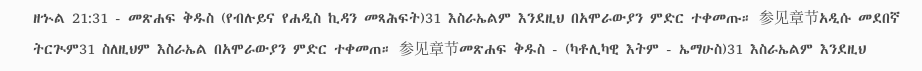ዘኍል 21:31 - መጽሐፍ ቅዱስ (የብሉይና የሐዲስ ኪዳን መጻሕፍት)31 እስራኤልም እንደዚህ በአሞራውያን ምድር ተቀመጡ። 参见章节አዲሱ መደበኛ ትርጒም31 ስለዚህም እስራኤል በአሞራውያን ምድር ተቀመጠ። 参见章节መጽሐፍ ቅዱስ - (ካቶሊካዊ እትም - ኤማሁስ)31 እስራኤልም እንደዚህ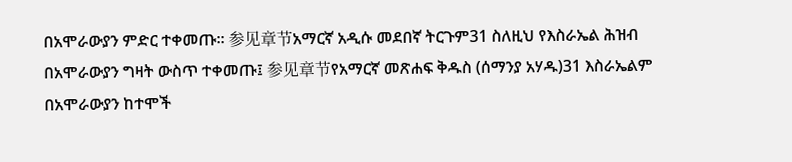በአሞራውያን ምድር ተቀመጡ። 参见章节አማርኛ አዲሱ መደበኛ ትርጉም31 ስለዚህ የእስራኤል ሕዝብ በአሞራውያን ግዛት ውስጥ ተቀመጡ፤ 参见章节የአማርኛ መጽሐፍ ቅዱስ (ሰማንያ አሃዱ)31 እስራኤልም በአሞራውያን ከተሞች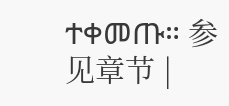ተቀመጡ። 参见章节 |